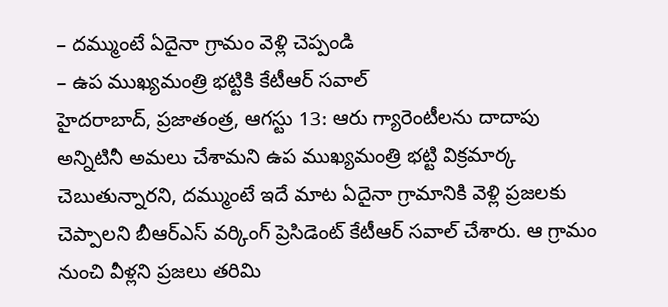– దమ్ముంటే ఏదైనా గ్రామం వెళ్లి చెప్పండి
– ఉప ముఖ్యమంత్రి భట్టికి కేటీఆర్ సవాల్
హైదరాబాద్, ప్రజాతంత్ర, ఆగస్టు 13: ఆరు గ్యారెంటీలను దాదాపు అన్నిటినీ అమలు చేశామని ఉప ముఖ్యమంత్రి భట్టి విక్రమార్క చెబుతున్నారని, దమ్ముంటే ఇదే మాట ఏదైనా గ్రామానికి వెళ్లి ప్రజలకు చెప్పాలని బీఆర్ఎస్ వర్కింగ్ ప్రెసిడెంట్ కేటీఆర్ సవాల్ చేశారు. ఆ గ్రామం నుంచి వీళ్లని ప్రజలు తరిమి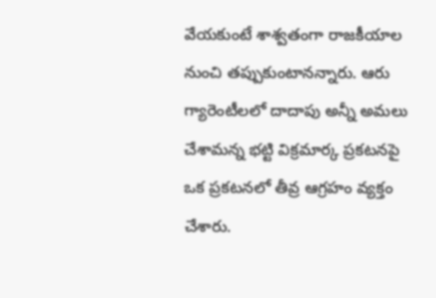వేయకుంటే శాశ్వతంగా రాజకీయాల నుంచి తప్పుకుంటానన్నారు. ఆరు గ్యారెంటీలలో దాదాపు అన్నీ అమలు చేశామన్న భట్టి విక్రమార్క ప్రకటనపై ఒక ప్రకటనలో తీవ్ర ఆగ్రహం వ్యక్తం చేశారు.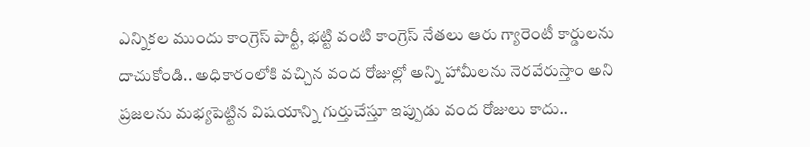ఎన్నికల ముందు కాంగ్రెస్ పార్టీ, భట్టి వంటి కాంగ్రెస్ నేతలు ఆరు గ్యారెంటీ కార్డులను దాచుకోండి.. అధికారంలోకి వచ్చిన వంద రోజుల్లో అన్ని హామీలను నెరవేరుస్తాం అని ప్రజలను మభ్యపెట్టిన విషయాన్ని గుర్తుచేస్తూ ఇప్పుడు వంద రోజులు కాదు..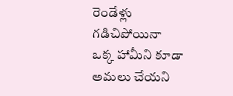రెండేళ్లు గడిచిపోయినా ఒక్క హామీని కూడా అమలు చేయని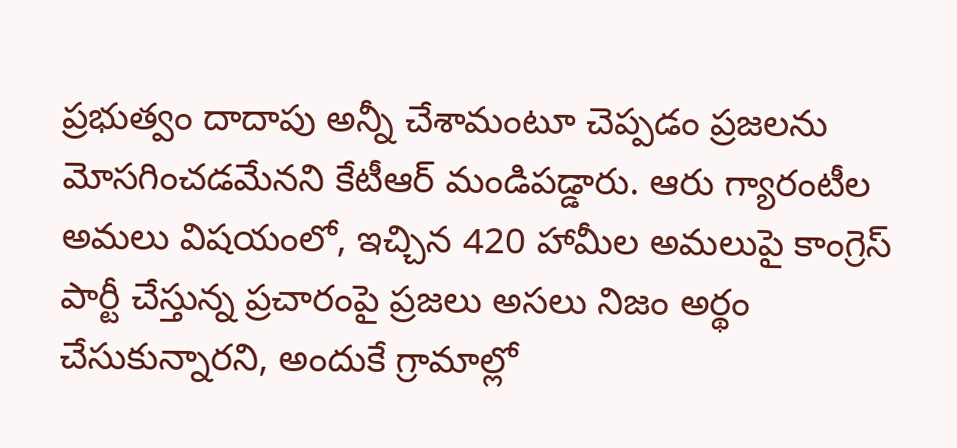ప్రభుత్వం దాదాపు అన్నీ చేశామంటూ చెప్పడం ప్రజలను మోసగించడమేనని కేటీఆర్ మండిపడ్డారు. ఆరు గ్యారంటీల అమలు విషయంలో, ఇచ్చిన 420 హామీల అమలుపై కాంగ్రెస్ పార్టీ చేస్తున్న ప్రచారంపై ప్రజలు అసలు నిజం అర్థం చేసుకున్నారని, అందుకే గ్రామాల్లో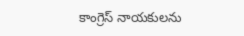కాంగ్రెస్ నాయకులను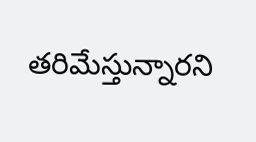తరిమేస్తున్నారని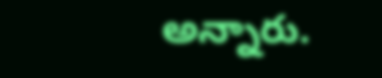అన్నారు.